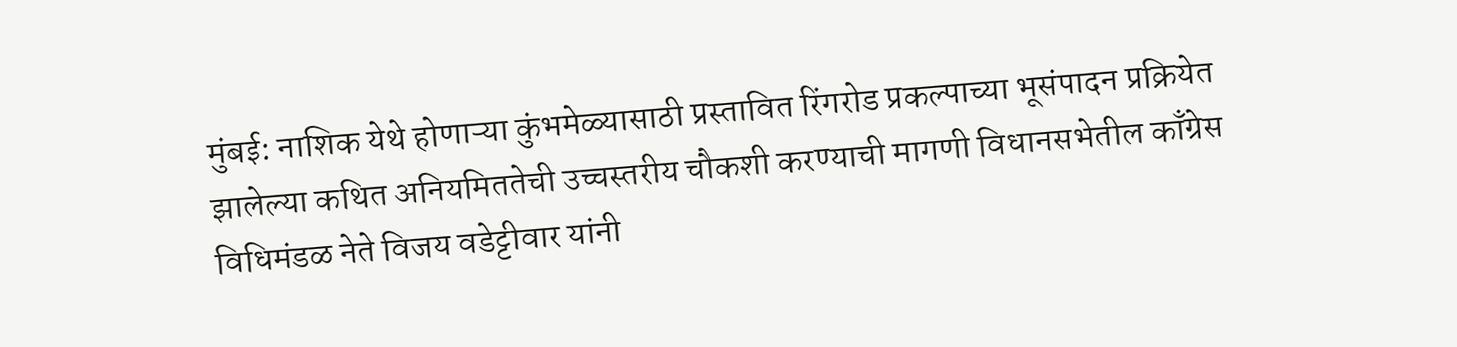मुंबई: नाशिक येथे होणाऱ्या कुंभमेळ्यासाठी प्रस्तावित रिंगरोड प्रकल्पाच्या भूसंपादन प्रक्रियेत झालेल्या कथित अनियमिततेची उच्चस्तरीय चौकशी करण्याची मागणी विधानसभेतील काँग्रेस विधिमंडळ नेते विजय वडेट्टीवार यांनी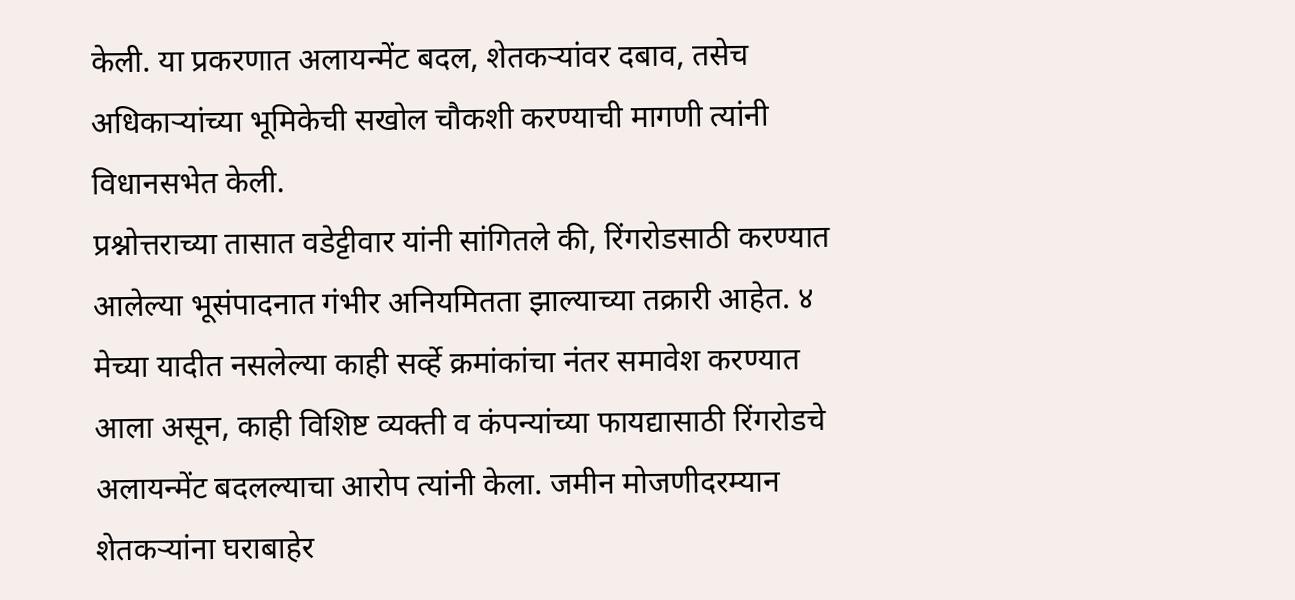केली. या प्रकरणात अलायन्मेंट बदल, शेतकऱ्यांवर दबाव, तसेच अधिकाऱ्यांच्या भूमिकेची सखोल चौकशी करण्याची मागणी त्यांनी विधानसभेत केली.
प्रश्नोत्तराच्या तासात वडेट्टीवार यांनी सांगितले की, रिंगरोडसाठी करण्यात आलेल्या भूसंपादनात गंभीर अनियमितता झाल्याच्या तक्रारी आहेत. ४ मेच्या यादीत नसलेल्या काही सर्व्हे क्रमांकांचा नंतर समावेश करण्यात आला असून, काही विशिष्ट व्यक्ती व कंपन्यांच्या फायद्यासाठी रिंगरोडचे अलायन्मेंट बदलल्याचा आरोप त्यांनी केला. जमीन मोजणीदरम्यान शेतकऱ्यांना घराबाहेर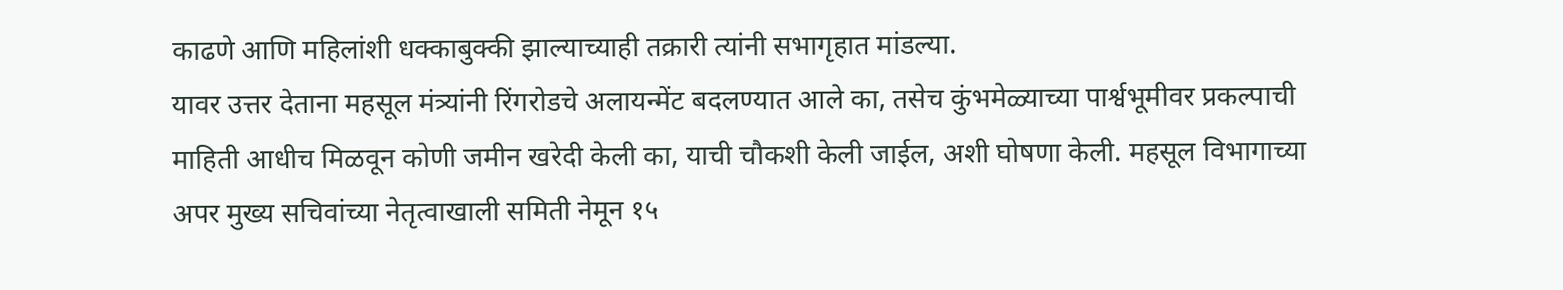काढणे आणि महिलांशी धक्काबुक्की झाल्याच्याही तक्रारी त्यांनी सभागृहात मांडल्या.
यावर उत्तर देताना महसूल मंत्र्यांनी रिंगरोडचे अलायन्मेंट बदलण्यात आले का, तसेच कुंभमेळ्याच्या पार्श्वभूमीवर प्रकल्पाची माहिती आधीच मिळवून कोणी जमीन खरेदी केली का, याची चौकशी केली जाईल, अशी घोषणा केली. महसूल विभागाच्या अपर मुख्य सचिवांच्या नेतृत्वाखाली समिती नेमून १५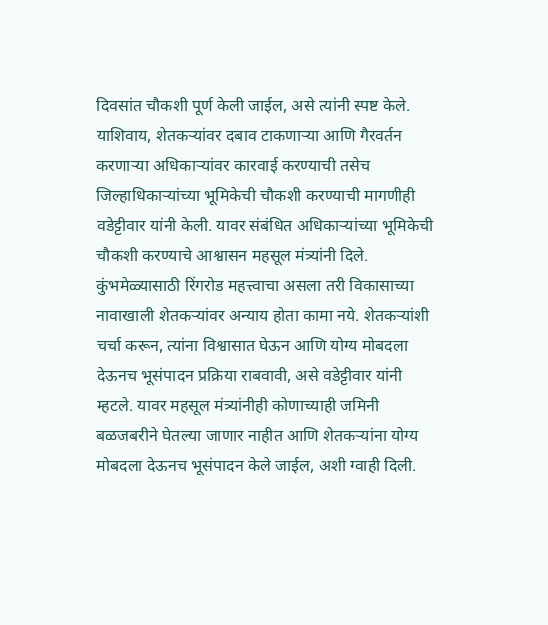दिवसांत चौकशी पूर्ण केली जाईल, असे त्यांनी स्पष्ट केले.
याशिवाय, शेतकऱ्यांवर दबाव टाकणाऱ्या आणि गैरवर्तन करणाऱ्या अधिकाऱ्यांवर कारवाई करण्याची तसेच जिल्हाधिकाऱ्यांच्या भूमिकेची चौकशी करण्याची मागणीही वडेट्टीवार यांनी केली. यावर संबंधित अधिकाऱ्यांच्या भूमिकेची चौकशी करण्याचे आश्वासन महसूल मंत्र्यांनी दिले.
कुंभमेळ्यासाठी रिंगरोड महत्त्वाचा असला तरी विकासाच्या नावाखाली शेतकऱ्यांवर अन्याय होता कामा नये. शेतकऱ्यांशी चर्चा करून, त्यांना विश्वासात घेऊन आणि योग्य मोबदला देऊनच भूसंपादन प्रक्रिया राबवावी, असे वडेट्टीवार यांनी म्हटले. यावर महसूल मंत्र्यांनीही कोणाच्याही जमिनी बळजबरीने घेतल्या जाणार नाहीत आणि शेतकऱ्यांना योग्य मोबदला देऊनच भूसंपादन केले जाईल, अशी ग्वाही दिली.